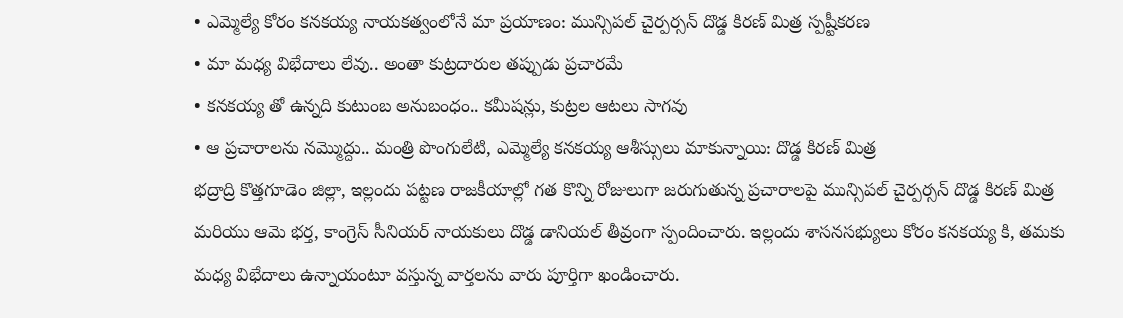• ఎమ్మెల్యే కోరం కనకయ్య నాయకత్వంలోనే మా ప్రయాణం: మున్సిపల్ చైర్పర్సన్ దొడ్డ కిరణ్ మిత్ర స్పష్టీకరణ
• మా మధ్య విభేదాలు లేవు.. అంతా కుట్రదారుల తప్పుడు ప్రచారమే
• కనకయ్య తో ఉన్నది కుటుంబ అనుబంధం.. కమీషన్లు, కుట్రల ఆటలు సాగవు
• ఆ ప్రచారాలను నమ్మొద్దు.. మంత్రి పొంగులేటి, ఎమ్మెల్యే కనకయ్య ఆశీస్సులు మాకున్నాయి: దొడ్డ కిరణ్ మిత్ర
భద్రాద్రి కొత్తగూడెం జిల్లా, ఇల్లందు పట్టణ రాజకీయాల్లో గత కొన్ని రోజులుగా జరుగుతున్న ప్రచారాలపై మున్సిపల్ చైర్పర్సన్ దొడ్డ కిరణ్ మిత్ర మరియు ఆమె భర్త, కాంగ్రెస్ సీనియర్ నాయకులు దొడ్డ డానియల్ తీవ్రంగా స్పందించారు. ఇల్లందు శాసనసభ్యులు కోరం కనకయ్య కి, తమకు మధ్య విభేదాలు ఉన్నాయంటూ వస్తున్న వార్తలను వారు పూర్తిగా ఖండించారు.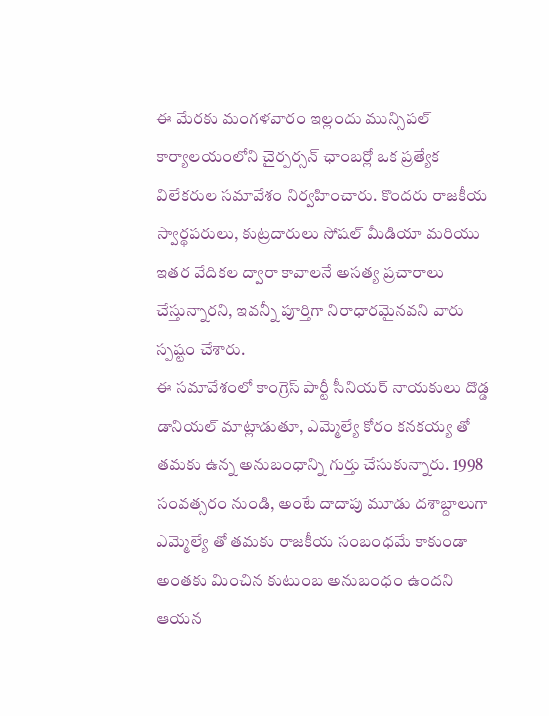ఈ మేరకు మంగళవారం ఇల్లందు మున్సిపల్ కార్యాలయంలోని చైర్పర్సన్ ఛాంబర్లో ఒక ప్రత్యేక విలేకరుల సమావేశం నిర్వహించారు. కొందరు రాజకీయ స్వార్థపరులు, కుట్రదారులు సోషల్ మీడియా మరియు ఇతర వేదికల ద్వారా కావాలనే అసత్య ప్రచారాలు చేస్తున్నారని, ఇవన్నీ పూర్తిగా నిరాధారమైనవని వారు స్పష్టం చేశారు.
ఈ సమావేశంలో కాంగ్రెస్ పార్టీ సీనియర్ నాయకులు దొడ్డ డానియల్ మాట్లాడుతూ, ఎమ్మెల్యే కోరం కనకయ్య తో తమకు ఉన్న అనుబంధాన్ని గుర్తు చేసుకున్నారు. 1998 సంవత్సరం నుండి, అంటే దాదాపు మూడు దశాబ్దాలుగా ఎమ్మెల్యే తో తమకు రాజకీయ సంబంధమే కాకుండా అంతకు మించిన కుటుంబ అనుబంధం ఉందని ఆయన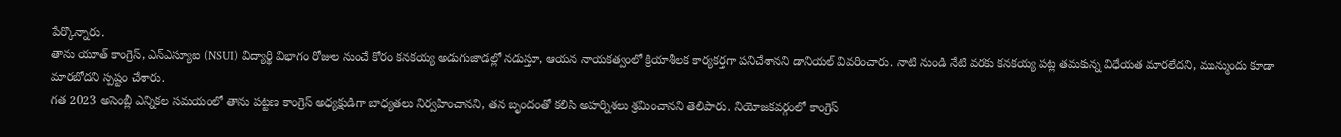పేర్కొన్నారు.
తాను యూత్ కాంగ్రెస్, ఎన్ఎస్యూఐ (NSUI) విద్యార్థి విభాగం రోజుల నుంచే కోరం కనకయ్య అడుగుజాడల్లో నడుస్తూ, ఆయన నాయకత్వంలో క్రియాశీలక కార్యకర్తగా పనిచేశానని డానియల్ వివరించారు. నాటి నుండి నేటి వరకు కనకయ్య పట్ల తమకున్న విధేయత మారలేదని, మున్ముందు కూడా మారబోదని స్పష్టం చేశారు.
గత 2023 అసెంబ్లీ ఎన్నికల సమయంలో తాను పట్టణ కాంగ్రెస్ అధ్యక్షుడిగా బాధ్యతలు నిర్వహించానని, తన బృందంతో కలిసి అహర్నిశలు శ్రమించానని తెలిపారు. నియోజకవర్గంలో కాంగ్రెస్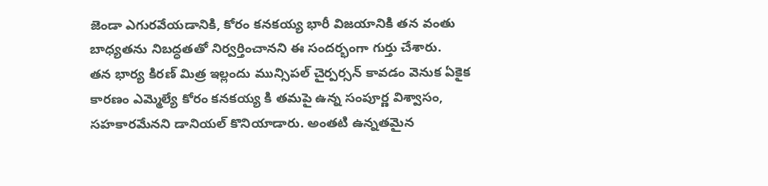జెండా ఎగురవేయడానికి, కోరం కనకయ్య భారీ విజయానికి తన వంతు బాధ్యతను నిబద్ధతతో నిర్వర్తించానని ఈ సందర్భంగా గుర్తు చేశారు.
తన భార్య కిరణ్ మిత్ర ఇల్లందు మున్సిపల్ చైర్పర్సన్ కావడం వెనుక ఏకైక కారణం ఎమ్మెల్యే కోరం కనకయ్య కి తమపై ఉన్న సంపూర్ణ విశ్వాసం, సహకారమేనని డానియల్ కొనియాడారు. అంతటి ఉన్నతమైన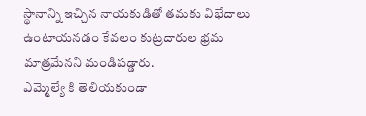స్థానాన్ని ఇచ్చిన నాయకుడితో తమకు విభేదాలు ఉంటాయనడం కేవలం కుట్రదారుల భ్రమ మాత్రమేనని మండిపడ్డారు.
ఎమ్మెల్యే కి తెలియకుండా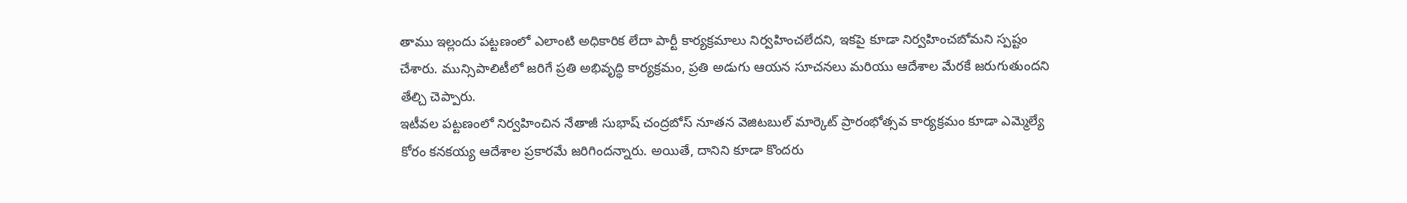తాము ఇల్లందు పట్టణంలో ఎలాంటి అధికారిక లేదా పార్టీ కార్యక్రమాలు నిర్వహించలేదని, ఇకపై కూడా నిర్వహించబోమని స్పష్టం చేశారు. మున్సిపాలిటీలో జరిగే ప్రతి అభివృద్ధి కార్యక్రమం, ప్రతి అడుగు ఆయన సూచనలు మరియు ఆదేశాల మేరకే జరుగుతుందని తేల్చి చెప్పారు.
ఇటీవల పట్టణంలో నిర్వహించిన నేతాజీ సుభాష్ చంద్రబోస్ నూతన వెజిటబుల్ మార్కెట్ ప్రారంభోత్సవ కార్యక్రమం కూడా ఎమ్మెల్యే కోరం కనకయ్య ఆదేశాల ప్రకారమే జరిగిందన్నారు. అయితే, దానిని కూడా కొందరు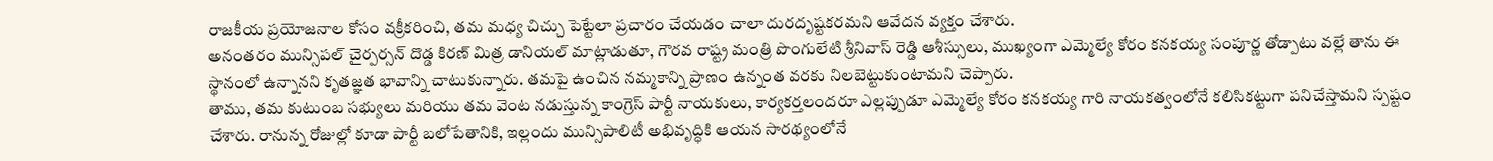రాజకీయ ప్రయోజనాల కోసం వక్రీకరించి, తమ మధ్య చిచ్చు పెట్టేలా ప్రచారం చేయడం చాలా దురదృష్టకరమని ఆవేదన వ్యక్తం చేశారు.
అనంతరం మున్సిపల్ చైర్పర్సన్ దొడ్డ కిరణ్ మిత్ర డానియల్ మాట్లాడుతూ, గౌరవ రాష్ట్ర మంత్రి పొంగులేటి శ్రీనివాస్ రెడ్డి ఆశీస్సులు, ముఖ్యంగా ఎమ్మెల్యే కోరం కనకయ్య సంపూర్ణ తోడ్పాటు వల్లే తాను ఈ స్థానంలో ఉన్నానని కృతజ్ఞత భావాన్ని చాటుకున్నారు. తమపై ఉంచిన నమ్మకాన్ని ప్రాణం ఉన్నంత వరకు నిలబెట్టుకుంటామని చెప్పారు.
తాము, తమ కుటుంబ సభ్యులు మరియు తమ వెంట నడుస్తున్న కాంగ్రెస్ పార్టీ నాయకులు, కార్యకర్తలందరూ ఎల్లప్పుడూ ఎమ్మెల్యే కోరం కనకయ్య గారి నాయకత్వంలోనే కలిసికట్టుగా పనిచేస్తామని స్పష్టం చేశారు. రానున్న రోజుల్లో కూడా పార్టీ బలోపేతానికి, ఇల్లందు మున్సిపాలిటీ అభివృద్ధికి ఆయన సారథ్యంలోనే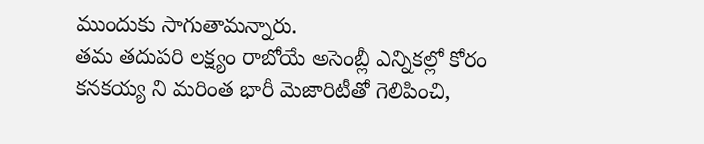ముందుకు సాగుతామన్నారు.
తమ తదుపరి లక్ష్యం రాబోయే అసెంబ్లీ ఎన్నికల్లో కోరం కనకయ్య ని మరింత భారీ మెజారిటీతో గెలిపించి,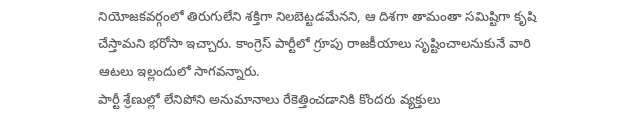నియోజకవర్గంలో తిరుగులేని శక్తిగా నిలబెట్టడమేనని, ఆ దిశగా తామంతా సమిష్టిగా కృషి చేస్తామని భరోసా ఇచ్చారు. కాంగ్రెస్ పార్టీలో గ్రూపు రాజకీయాలు సృష్టించాలనుకునే వారి ఆటలు ఇల్లందులో సాగవన్నారు.
పార్టీ శ్రేణుల్లో లేనిపోని అనుమానాలు రేకెత్తించడానికి కొందరు వ్యక్తులు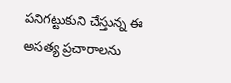పనిగట్టుకుని చేస్తున్న ఈ అసత్య ప్రచారాలను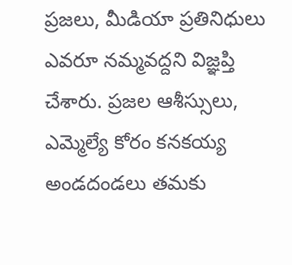ప్రజలు, మీడియా ప్రతినిధులు ఎవరూ నమ్మవద్దని విజ్ఞప్తి చేశారు. ప్రజల ఆశీస్సులు, ఎమ్మెల్యే కోరం కనకయ్య అండదండలు తమకు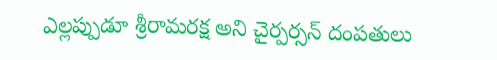ఎల్లప్పుడూ శ్రీరామరక్ష అని చైర్పర్సన్ దంపతులు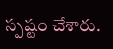స్పష్టం చేశారు.